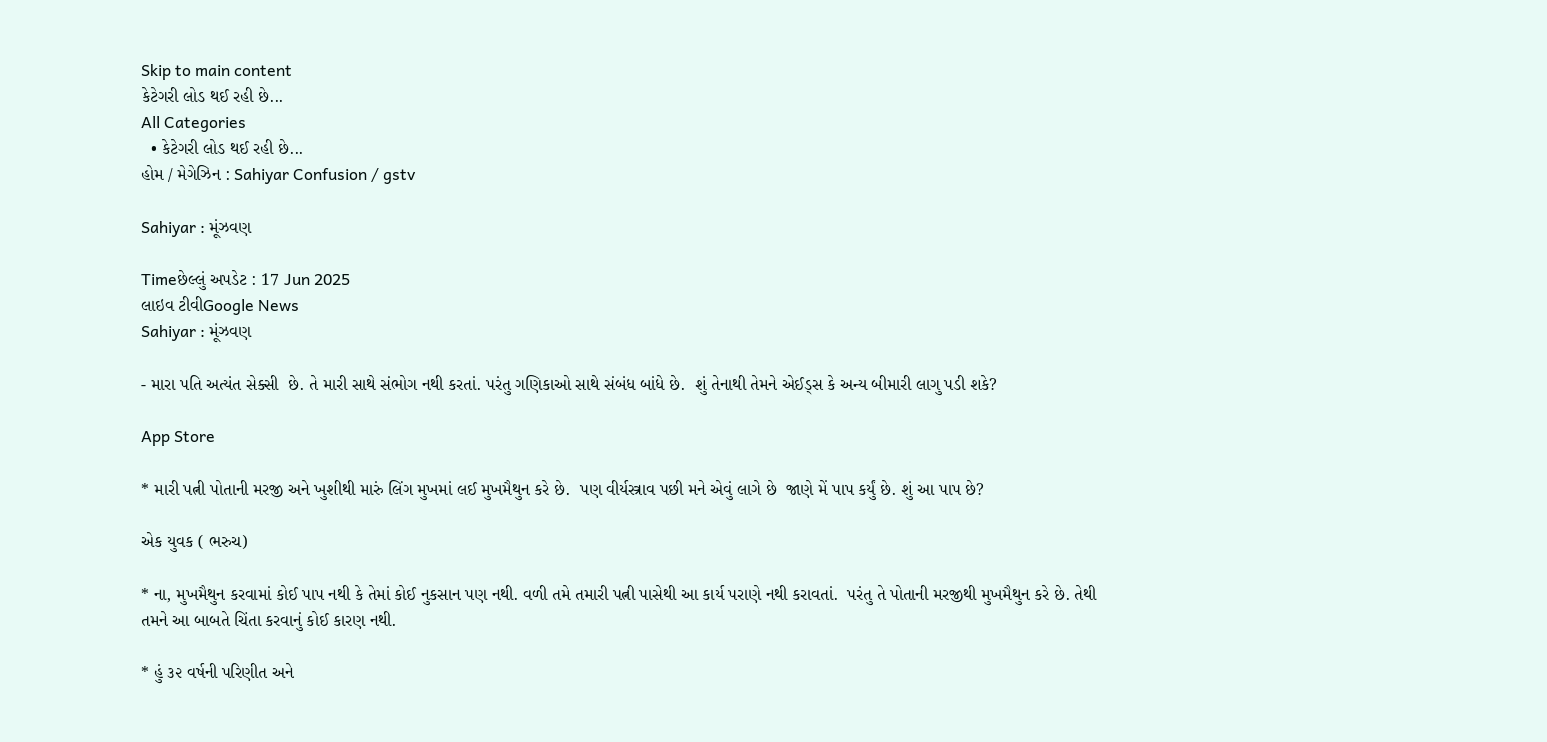Skip to main content
કેટેગરી લોડ થઈ રહી છે...
All Categories
  • કેટેગરી લોડ થઈ રહી છે...
હોમ / મેગેઝિન : Sahiyar Confusion / gstv

Sahiyar : મૂંઝવણ

Timeછેલ્લું અપડેટ : 17 Jun 2025
લાઇવ ટીવીGoogle News
Sahiyar : મૂંઝવણ

- મારા પતિ અત્યંત સેક્સી  છે. તે મારી સાથે સંભોગ નથી કરતાં. પરંતુ ગણિકાઓ સાથે સંબંધ બાંધે છે.  શું તેનાથી તેમને એઈડ્સ કે અન્ય બીમારી લાગુ પડી શકે?

App Store

* મારી પત્ની પોતાની મરજી અને ખુશીથી મારું લિંગ મુખમાં લઈ મુખમૈથુન કરે છે.  પણ વીર્યસ્ત્રાવ પછી મને એવું લાગે છે  જાણે મેં પાપ કર્યું છે. શું આ પાપ છે?

એક યુવક ( ભરુચ)

* ના, મુખમૈથુન કરવામાં કોઈ પાપ નથી કે તેમાં કોઈ નુકસાન પણ નથી. વળી તમે તમારી પત્ની પાસેથી આ કાર્ય પરાણે નથી કરાવતાં.  પરંતુ તે પોતાની મરજીથી મુખમૈથુન કરે છે. તેથી તમને આ બાબતે ચિંતા કરવાનું કોઈ કારણ નથી.

* હું ૩૨ વર્ષની પરિણીત અને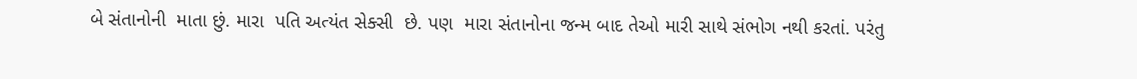બે સંતાનોની  માતા છું. મારા  પતિ અત્યંત સેક્સી  છે. પણ  મારા સંતાનોના જન્મ બાદ તેઓ મારી સાથે સંભોગ નથી કરતાં. પરંતુ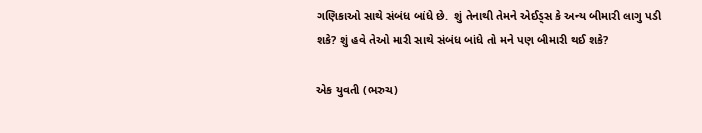ગણિકાઓ સાથે સંબંધ બાંધે છે.  શું તેનાથી તેમને એઈડ્સ કે અન્ય બીમારી લાગુ પડી શકે? શું હવે તેઓ મારી સાથે સંબંધ બાંધે તો મને પણ બીમારી થઈ શકે?

એક યુવતી (ભરુચ)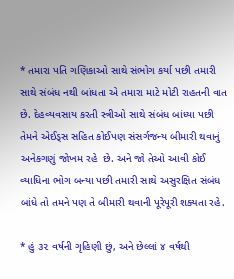* તમારા પતિ ગણિકાઓ સાથે સંભોગ કર્યા પછી તમારી સાથે સંબંધ નથી બાંધતા એ તમારા માટે મોટી રાહતની વાત  છે. દેહવ્યવસાય કરતી સ્ત્રીઓ સાથે સંબંધ બાંધ્યા પછી તેમને એઈડ્સ સહિત કોઈપણ સંસર્ગજન્ય બીમારી થવાનું અનેકગણું જોખમ રહે  છે. અને જો તેઓ આવી કોઈ વ્યાધિના ભોગ બન્યા પછી તમારી સાથે અસુરક્ષિત સંબંધ બાંધે તો તમને પણ તે બીમારી થવાની પૂરેપૂરી શક્યતા રહે.

* હું ૩૨ વર્ષની ગૃહિણી છું, અને છેલ્લાં ૪ વર્ષથી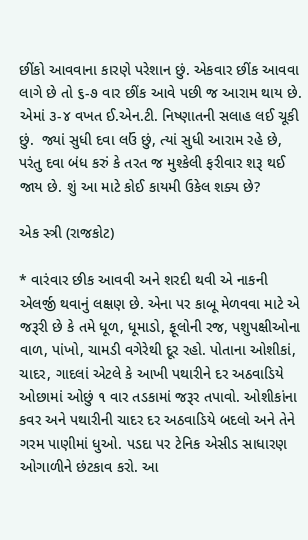છીંકો આવવાના કારણે પરેશાન છું. એકવાર છીંક આવવા લાગે છે તો ૬-૭ વાર છીંક આવે પછી જ આરામ થાય છે. એમાં ૩-૪ વખત ઈ.એન.ટી. નિષ્ણાતની સલાહ લઈ ચૂકી છું.  જ્યાં સુધી દવા લઉં છું, ત્યાં સુધી આરામ રહે છે, પરંતુ દવા બંધ કરું કે તરત જ મુશ્કેલી ફરીવાર શરૂ થઈ જાય છે. શું આ માટે કોઈ કાયમી ઉકેલ શક્ય છે?

એક સ્ત્રી (રાજકોટ)

* વારંવાર છીક આવવી અને શરદી થવી એ નાકની એલર્જી થવાનું લક્ષણ છે. એના પર કાબૂ મેળવવા માટે એ જરૂરી છે કે તમે ધૂળ, ધૂમાડો, ફૂલોની રજ, પશુપક્ષીઓના વાળ, પાંખો, ચામડી વગેરેથી દૂર રહો. પોતાના ઓશીકાં, ચાદર, ગાદલાં એટલે કે આખી પથારીને દર અઠવાડિયે ઓછામાં ઓછું ૧ વાર તડકામાં જરૂર તપાવો. ઓશીકાંના કવર અને પથારીની ચાદર દર અઠવાડિયે બદલો અને તેને ગરમ પાણીમાં ધુઓ. પડદા પર ટેનિક એસીડ સાધારણ ઓગાળીને છંટકાવ કરો. આ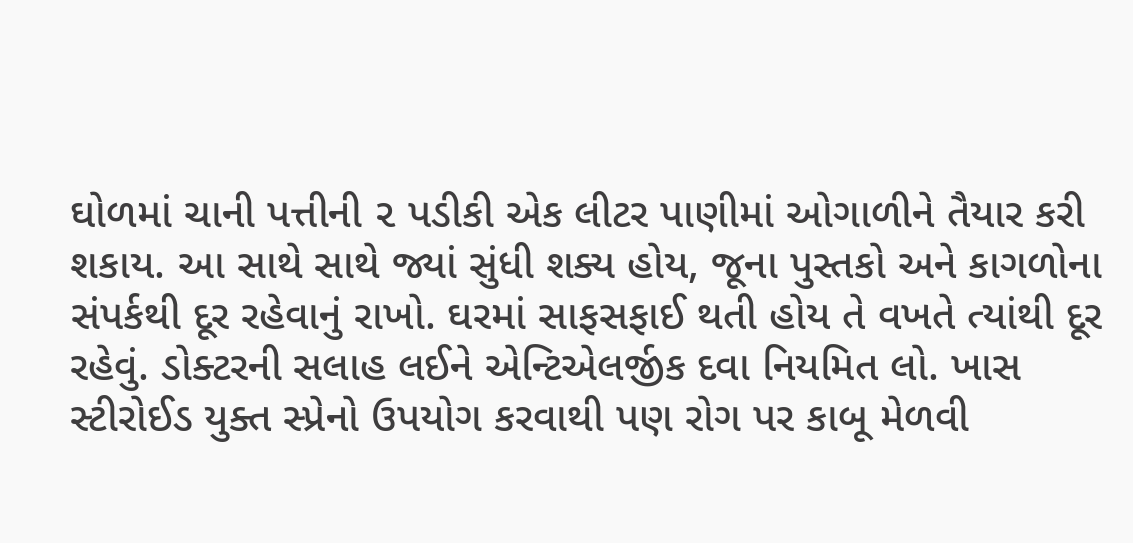ઘોળમાં ચાની પત્તીની ૨ પડીકી એક લીટર પાણીમાં ઓગાળીને તૈયાર કરી શકાય. આ સાથે સાથે જ્યાં સુંધી શક્ય હોય, જૂના પુસ્તકો અને કાગળોના સંપર્કથી દૂર રહેવાનું રાખો. ઘરમાં સાફસફાઈ થતી હોય તે વખતે ત્યાંથી દૂર રહેવું. ડોક્ટરની સલાહ લઈને એન્ટિએલર્જીક દવા નિયમિત લો. ખાસ સ્ટીરોઈડ યુક્ત સ્પ્રેનો ઉપયોગ કરવાથી પણ રોગ પર કાબૂ મેળવી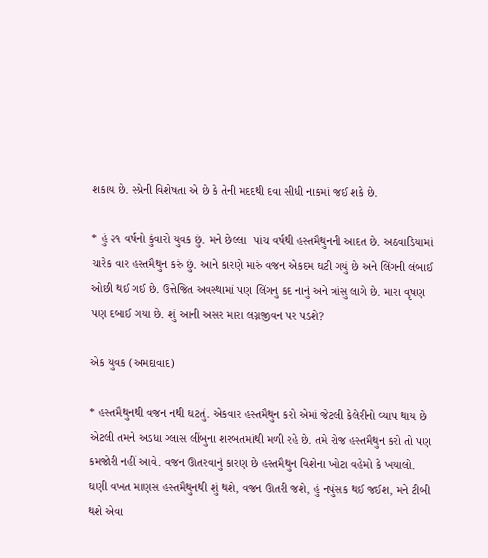શકાય છે. સ્પ્રેની વિશેષતા એ છે કે તેની મદદથી દવા સીધી નાકમાં જઈ શકે છે.

* હું ૨૧ વર્ષનો કુંવારો યુવક છું. મને છેલ્લા  પાંચ વર્ષથી હસ્તમૈથુનની આદત છે. અઠવાડિયામાં ચારેક વાર હસ્તમૈથુન કરું છું. આને કારણે મારું વજન એકદમ ઘટી ગયું છે અને લિંગની લંબાઈ ઓછી થઈ ગઈ છે. ઉત્તેજિત અવસ્થામાં પણ લિંગનુ કદ નાનું અને ત્રાંસુ લાગે છે. મારા વૃષણ પણ દબાઈ ગયા છે. શું આની અસર મારા લગ્નજીવન પર પડશે?

એક યુવક (અમદાવાદ)

* હસ્તમૈથુનથી વજન નથી ઘટતું. એકવાર હસ્તમૈથુન કરો એમાં જેટલી કેલેરીનો વ્યાપ થાય છે એટલી તમને અડધા ગ્લાસ લીંબુના શરબતમાંથી મળી રહે છે. તમે રોજ હસ્તમૈથુન કરો તો પણ કમજોરી નહીં આવે. વજન ઊતરવાનું કારણ છે હસ્તમૈથુન વિશેના ખોટા વહેમો કે ખયાલો. ઘણી વખત માણસ હસ્તમૈથુનથી શું થશે, વજન ઊતરી જશે, હું નપુંસક થઈ જઈશ, મને ટીબી થશે એવા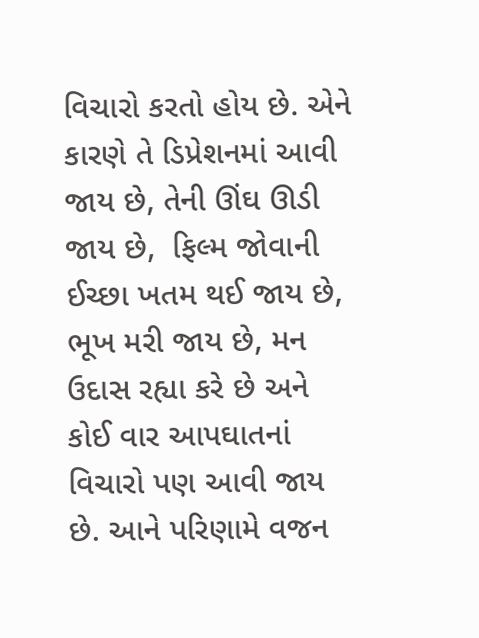વિચારો કરતો હોય છે. એને કારણે તે ડિપ્રેશનમાં આવી જાય છે, તેની ઊંઘ ઊડી જાય છે,  ફિલ્મ જોવાની ઈચ્છા ખતમ થઈ જાય છે, ભૂખ મરી જાય છે, મન ઉદાસ રહ્યા કરે છે અને કોઈ વાર આપઘાતનાં વિચારો પણ આવી જાય છે. આને પરિણામે વજન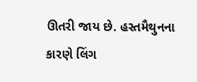ઊતરી જાય છે. હસ્તમૈથુનના કારણે લિંગ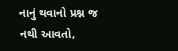નાનું થવાનો પ્રશ્ન જ નથી આવતો,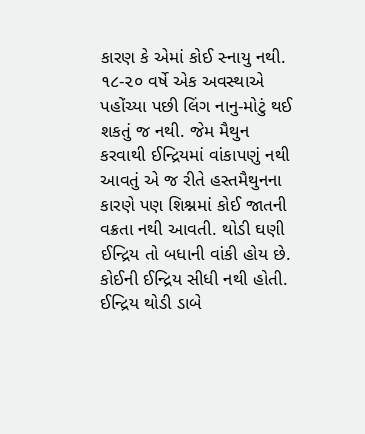કારણ કે એમાં કોઈ સ્નાયુ નથી. ૧૮-૨૦ વર્ષે એક અવસ્થાએ પહોંચ્યા પછી લિંગ નાનુ-મોટું થઈ શકતું જ નથી. જેમ મૈથુન કરવાથી ઈન્દ્રિયમાં વાંકાપણું નથી આવતું એ જ રીતે હસ્તમૈથુનના કારણે પણ શિશ્નમાં કોઈ જાતની વક્રતા નથી આવતી. થોડી ઘણી ઈન્દ્રિય તો બધાની વાંકી હોય છે. કોઈની ઈન્દ્રિય સીધી નથી હોતી. ઈન્દ્રિય થોડી ડાબે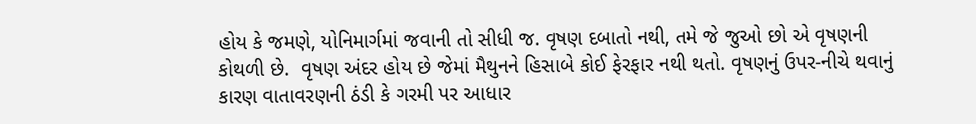હોય કે જમણે, યોનિમાર્ગમાં જવાની તો સીધી જ. વૃષણ દબાતો નથી, તમે જે જુઓ છો એ વૃષણની કોથળી છે.  વૃષણ અંદર હોય છે જેમાં મૈથુનને હિસાબે કોઈ ફેરફાર નથી થતો. વૃષણનું ઉપર-નીચે થવાનું કારણ વાતાવરણની ઠંડી કે ગરમી પર આધાર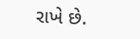રાખે છે.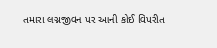તમારા લગ્નજીવન પર આની કોઈ વિપરીત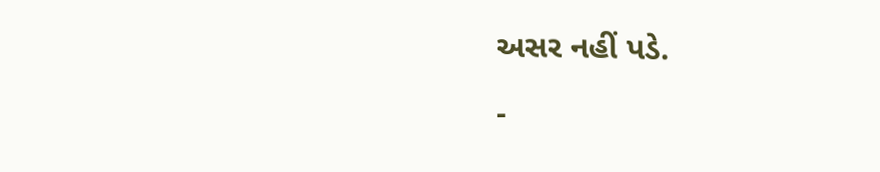અસર નહીં પડે.

-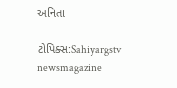અનિતા

ટોપિક્સ:Sahiyargstv newsmagazine